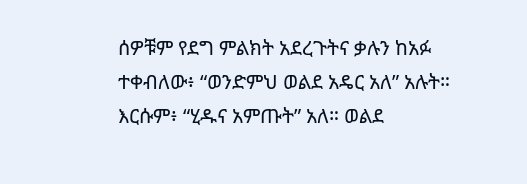ሰዎቹም የደግ ምልክት አደረጉትና ቃሉን ከአፉ ተቀብለው፥ “ወንድምህ ወልደ አዴር አለ” አሉት። እርሱም፥ “ሂዱና አምጡት” አለ። ወልደ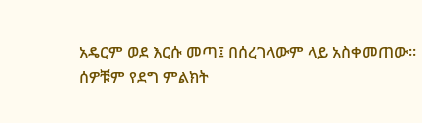አዴርም ወደ እርሱ መጣ፤ በሰረገላውም ላይ አስቀመጠው።
ሰዎቹም የደግ ምልክት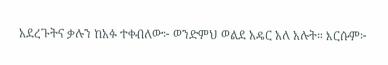አደረጉትና ቃሉን ከአፉ ተቀብለው፦ ወንድምህ ወልደ አዴር አለ አሉት። እርሱም፦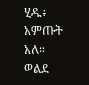ሂዱ፥ አምጡት አለ። ወልደ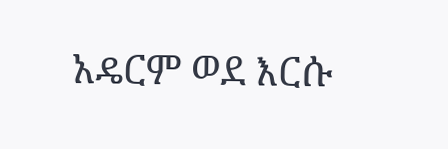አዴርም ወደ እርሱ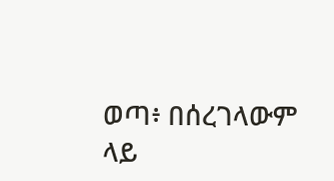ወጣ፥ በሰረገላውም ላይ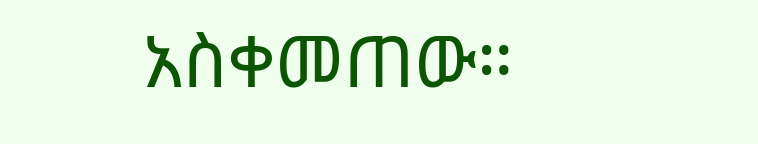አስቀመጠው።